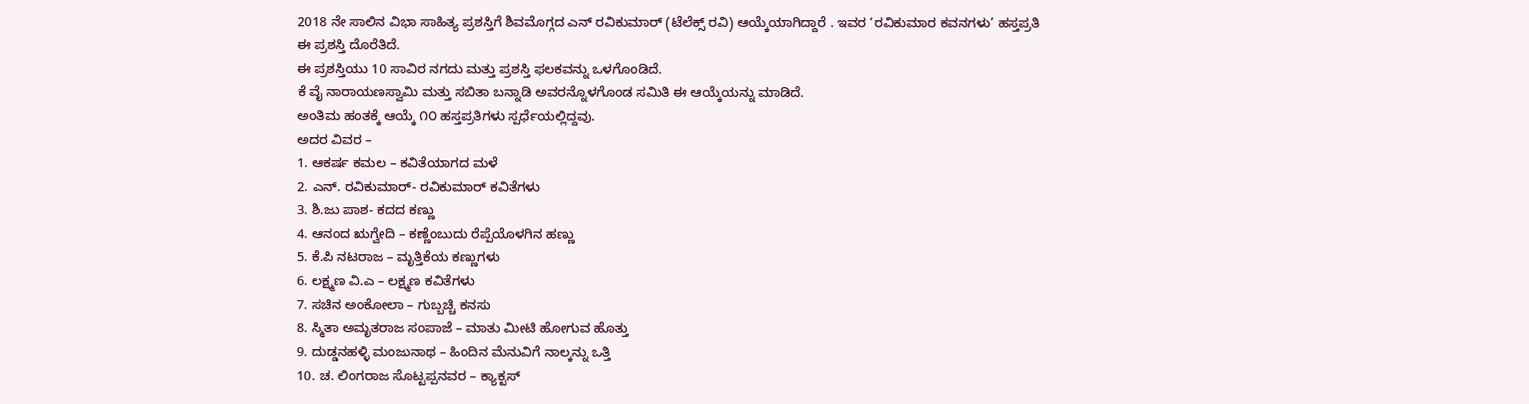2018 ನೇ ಸಾಲಿನ ವಿಭಾ ಸಾಹಿತ್ಯ ಪ್ರಶಸ್ತಿಗೆ ಶಿವಮೊಗ್ಗದ ಎನ್ ರವಿಕುಮಾರ್ (ಟೆಲೆಕ್ಸ್ ರವಿ) ಆಯ್ಕೆಯಾಗಿದ್ದಾರೆ . ಇವರ ‘ರವಿಕುಮಾರ ಕವನಗಳು’ ಹಸ್ತಪ್ರತಿ ಈ ಪ್ರಶಸ್ತಿ ದೊರೆತಿದೆ.
ಈ ಪ್ರಶಸ್ತಿಯು 10 ಸಾವಿರ ನಗದು ಮತ್ತು ಪ್ರಶಸ್ತಿ ಫಲಕವನ್ನು ಒಳಗೊಂಡಿದೆ.
ಕೆ ವೈ ನಾರಾಯಣಸ್ವಾಮಿ ಮತ್ತು ಸಬಿತಾ ಬನ್ನಾಡಿ ಅವರನ್ನೊಳಗೊಂಡ ಸಮಿತಿ ಈ ಆಯ್ಕೆಯನ್ನು ಮಾಡಿದೆ.
ಅಂತಿಮ ಹಂತಕ್ಕೆ ಆಯ್ಕೆ ೧೦ ಹಸ್ತಪ್ರತಿಗಳು ಸ್ಪರ್ಧೆಯಲ್ಲಿದ್ದವು.
ಅದರ ವಿವರ –
1. ಆಕರ್ಷ ಕಮಲ – ಕವಿತೆಯಾಗದ ಮಳೆ
2. ಎನ್. ರವಿಕುಮಾರ್- ರವಿಕುಮಾರ್ ಕವಿತೆಗಳು
3. ಶಿ.ಜು ಪಾಶ- ಕದದ ಕಣ್ಣು
4. ಆನಂದ ಋಗ್ವೇದಿ – ಕಣ್ಣೆಂಬುದು ರೆಪ್ಪೆಯೊಳಗಿನ ಹಣ್ಣು
5. ಕೆ.ಪಿ ನಟರಾಜ – ಮೃತ್ತಿಕೆಯ ಕಣ್ಣುಗಳು
6. ಲಕ್ಷ್ಮಣ ವಿ.ಎ – ಲಕ್ಷ್ಮಣ ಕವಿತೆಗಳು
7. ಸಚಿನ ಅಂಕೋಲಾ – ಗುಬ್ಬಚ್ಚಿ ಕನಸು
8. ಸ್ಮಿತಾ ಅಮೃತರಾಜ ಸಂಪಾಜೆ – ಮಾತು ಮೀಟಿ ಹೋಗುವ ಹೊತ್ತು
9. ದುಡ್ಡನಹಳ್ಳಿ ಮಂಜುನಾಥ – ಹಿಂದಿನ ಮೆನುವಿಗೆ ನಾಲ್ಕನ್ನು ಒತ್ತಿ
10. ಚ. ಲಿಂಗರಾಜ ಸೊಟ್ಟಪ್ಪನವರ – ಕ್ಯಾಕ್ಟಸ್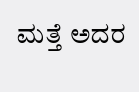ಮತ್ತೆ ಅದರ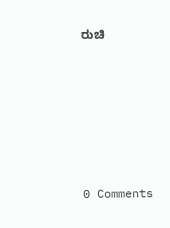ರುಚಿ






0 Comments